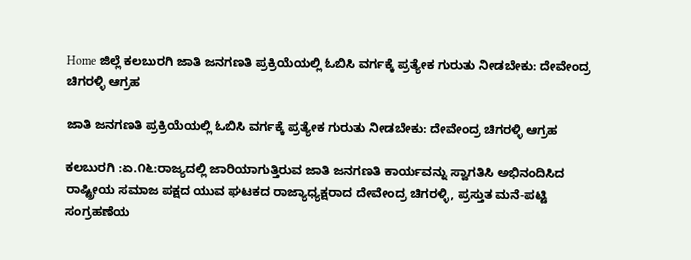Home ಜಿಲ್ಲೆ ಕಲಬುರಗಿ ಜಾತಿ ಜನಗಣತಿ ಪ್ರಕ್ರಿಯೆಯಲ್ಲಿ ಓಬಿಸಿ ವರ್ಗಕ್ಕೆ ಪ್ರತ್ಯೇಕ ಗುರುತು ನೀಡಬೇಕು: ದೇವೇಂದ್ರ ಚಿಗರಳ್ಳಿ ಆಗ್ರಹ

ಜಾತಿ ಜನಗಣತಿ ಪ್ರಕ್ರಿಯೆಯಲ್ಲಿ ಓಬಿಸಿ ವರ್ಗಕ್ಕೆ ಪ್ರತ್ಯೇಕ ಗುರುತು ನೀಡಬೇಕು: ದೇವೇಂದ್ರ ಚಿಗರಳ್ಳಿ ಆಗ್ರಹ

ಕಲಬುರಗಿ :ಏ.೧೬:ರಾಜ್ಯದಲ್ಲಿ ಜಾರಿಯಾಗುತ್ತಿರುವ ಜಾತಿ ಜನಗಣತಿ ಕಾರ್ಯವನ್ನು ಸ್ವಾಗತಿಸಿ ಅಭಿನಂದಿಸಿದ ರಾಷ್ಟ್ರೀಯ ಸಮಾಜ ಪಕ್ಷದ ಯುವ ಘಟಕದ ರಾಜ್ಯಾಧ್ಯಕ್ಷರಾದ ದೇವೇಂದ್ರ ಚಿಗರಳ್ಳಿ, ಪ್ರಸ್ತುತ ಮನೆ-ಪಟ್ಟಿ ಸಂಗ್ರಹಣೆಯ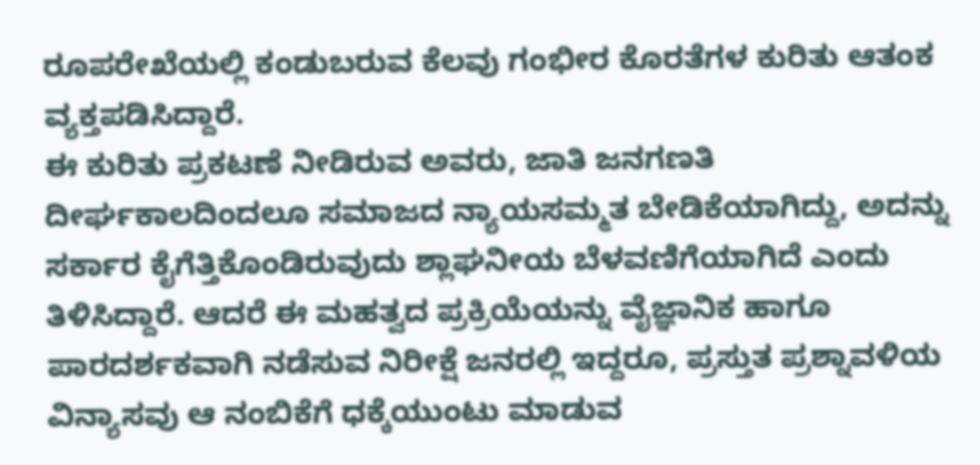ರೂಪರೇಖೆಯಲ್ಲಿ ಕಂಡುಬರುವ ಕೆಲವು ಗಂಭೀರ ಕೊರತೆಗಳ ಕುರಿತು ಆತಂಕ ವ್ಯಕ್ತಪಡಿಸಿದ್ದಾರೆ.
ಈ ಕುರಿತು ಪ್ರಕಟಣೆ ನೀಡಿರುವ ಅವರು, ಜಾತಿ ಜನಗಣತಿ ದೀರ್ಘಕಾಲದಿಂದಲೂ ಸಮಾಜದ ನ್ಯಾಯಸಮ್ಮತ ಬೇಡಿಕೆಯಾಗಿದ್ದು, ಅದನ್ನು ಸರ್ಕಾರ ಕೈಗೆತ್ತಿಕೊಂಡಿರುವುದು ಶ್ಲಾಘನೀಯ ಬೆಳವಣಿಗೆಯಾಗಿದೆ ಎಂದು ತಿಳಿಸಿದ್ದಾರೆ. ಆದರೆ ಈ ಮಹತ್ವದ ಪ್ರಕ್ರಿಯೆಯನ್ನು ವೈಜ್ಞಾನಿಕ ಹಾಗೂ ಪಾರದರ್ಶಕವಾಗಿ ನಡೆಸುವ ನಿರೀಕ್ಷೆ ಜನರಲ್ಲಿ ಇದ್ದರೂ, ಪ್ರಸ್ತುತ ಪ್ರಶ್ನಾವಳಿಯ ವಿನ್ಯಾಸವು ಆ ನಂಬಿಕೆಗೆ ಧಕ್ಕೆಯುಂಟು ಮಾಡುವ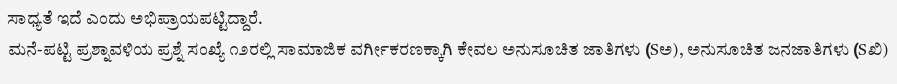ಸಾಧ್ಯತೆ ಇದೆ ಎಂದು ಅಭಿಪ್ರಾಯಪಟ್ಟಿದ್ದಾರೆ.
ಮನೆ-ಪಟ್ಟಿ ಪ್ರಶ್ನಾವಳಿಯ ಪ್ರಶ್ನೆ ಸಂಖ್ಯೆ ೧೨ರಲ್ಲಿ ಸಾಮಾಜಿಕ ವರ್ಗೀಕರಣಕ್ಕಾಗಿ ಕೇವಲ ಅನುಸೂಚಿತ ಜಾತಿಗಳು (Sಅ), ಅನುಸೂಚಿತ ಜನಜಾತಿಗಳು (Sಖಿ)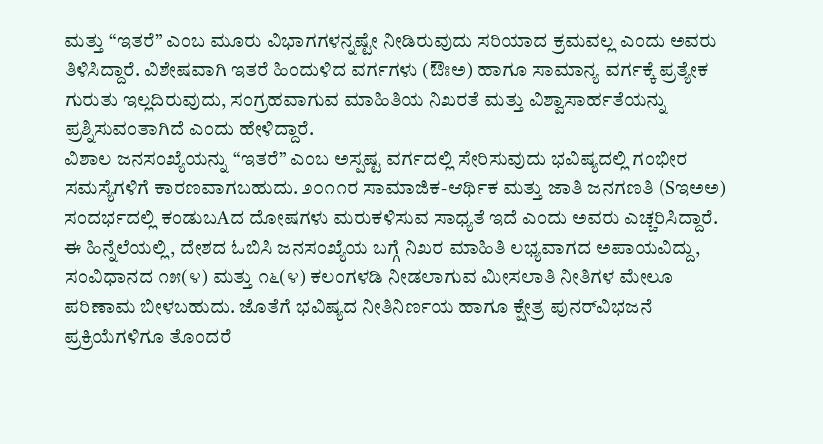ಮತ್ತು “ಇತರೆ” ಎಂಬ ಮೂರು ವಿಭಾಗಗಳನ್ನಷ್ಟೇ ನೀಡಿರುವುದು ಸರಿಯಾದ ಕ್ರಮವಲ್ಲ ಎಂದು ಅವರು ತಿಳಿಸಿದ್ದಾರೆ. ವಿಶೇಷವಾಗಿ ಇತರೆ ಹಿಂದುಳಿದ ವರ್ಗಗಳು (ಔಃಅ) ಹಾಗೂ ಸಾಮಾನ್ಯ ವರ್ಗಕ್ಕೆ ಪ್ರತ್ಯೇಕ ಗುರುತು ಇಲ್ಲದಿರುವುದು, ಸಂಗ್ರಹವಾಗುವ ಮಾಹಿತಿಯ ನಿಖರತೆ ಮತ್ತು ವಿಶ್ವಾಸಾರ್ಹತೆಯನ್ನು ಪ್ರಶ್ನಿಸುವಂತಾಗಿದೆ ಎಂದು ಹೇಳಿದ್ದಾರೆ.
ವಿಶಾಲ ಜನಸಂಖ್ಯೆಯನ್ನು “ಇತರೆ” ಎಂಬ ಅಸ್ಪಷ್ಟ ವರ್ಗದಲ್ಲಿ ಸೇರಿಸುವುದು ಭವಿಷ್ಯದಲ್ಲಿ ಗಂಭೀರ ಸಮಸ್ಯೆಗಳಿಗೆ ಕಾರಣವಾಗಬಹುದು. ೨೦೧೧ರ ಸಾಮಾಜಿಕ-ಆರ್ಥಿಕ ಮತ್ತು ಜಾತಿ ಜನಗಣತಿ (Sಇಅಅ) ಸಂದರ್ಭದಲ್ಲಿ ಕಂಡುಬAದ ದೋಷಗಳು ಮರುಕಳಿಸುವ ಸಾಧ್ಯತೆ ಇದೆ ಎಂದು ಅವರು ಎಚ್ಚರಿಸಿದ್ದಾರೆ.
ಈ ಹಿನ್ನೆಲೆಯಲ್ಲಿ, ದೇಶದ ಓಬಿಸಿ ಜನಸಂಖ್ಯೆಯ ಬಗ್ಗೆ ನಿಖರ ಮಾಹಿತಿ ಲಭ್ಯವಾಗದ ಅಪಾಯವಿದ್ದು, ಸಂವಿಧಾನದ ೧೫(೪) ಮತ್ತು ೧೬(೪) ಕಲಂಗಳಡಿ ನೀಡಲಾಗುವ ಮೀಸಲಾತಿ ನೀತಿಗಳ ಮೇಲೂ ಪರಿಣಾಮ ಬೀಳಬಹುದು. ಜೊತೆಗೆ ಭವಿಷ್ಯದ ನೀತಿನಿರ್ಣಯ ಹಾಗೂ ಕ್ಷೇತ್ರ ಪುನರ್‌ವಿಭಜನೆ ಪ್ರಕ್ರಿಯೆಗಳಿಗೂ ತೊಂದರೆ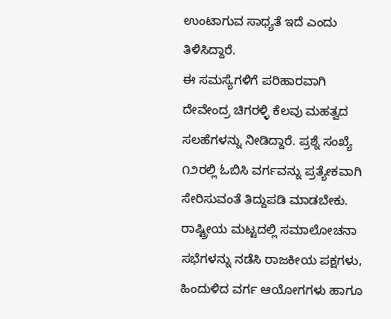ಉಂಟಾಗುವ ಸಾಧ್ಯತೆ ಇದೆ ಎಂದು ತಿಳಿಸಿದ್ದಾರೆ.
ಈ ಸಮಸ್ಯೆಗಳಿಗೆ ಪರಿಹಾರವಾಗಿ ದೇವೇಂದ್ರ ಚಿಗರಳ್ಳಿ ಕೆಲವು ಮಹತ್ವದ ಸಲಹೆಗಳನ್ನು ನೀಡಿದ್ದಾರೆ. ಪ್ರಶ್ನೆ ಸಂಖ್ಯೆ ೧೨ರಲ್ಲಿ ಓಬಿಸಿ ವರ್ಗವನ್ನು ಪ್ರತ್ಯೇಕವಾಗಿ ಸೇರಿಸುವಂತೆ ತಿದ್ದುಪಡಿ ಮಾಡಬೇಕು. ರಾಷ್ಟ್ರೀಯ ಮಟ್ಟದಲ್ಲಿ ಸಮಾಲೋಚನಾ ಸಭೆಗಳನ್ನು ನಡೆಸಿ ರಾಜಕೀಯ ಪಕ್ಷಗಳು, ಹಿಂದುಳಿದ ವರ್ಗ ಆಯೋಗಗಳು ಹಾಗೂ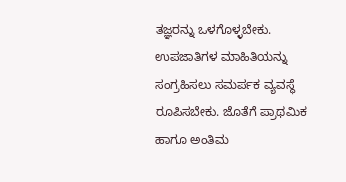ತಜ್ಞರನ್ನು ಒಳಗೊಳ್ಳಬೇಕು. ಉಪಜಾತಿಗಳ ಮಾಹಿತಿಯನ್ನು ಸಂಗ್ರಹಿಸಲು ಸಮರ್ಪಕ ವ್ಯವಸ್ಥೆ ರೂಪಿಸಬೇಕು. ಜೊತೆಗೆ ಪ್ರಾಥಮಿಕ ಹಾಗೂ ಅಂತಿಮ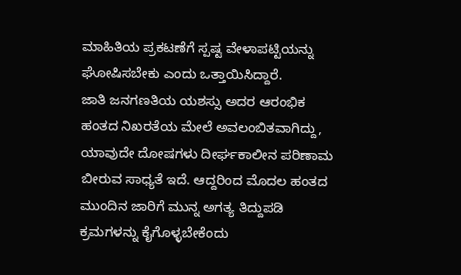ಮಾಹಿತಿಯ ಪ್ರಕಟಣೆಗೆ ಸ್ಪಷ್ಟ ವೇಳಾಪಟ್ಟಿಯನ್ನು ಘೋಷಿಸಬೇಕು ಎಂದು ಒತ್ತಾಯಿಸಿದ್ದಾರೆ.
ಜಾತಿ ಜನಗಣತಿಯ ಯಶಸ್ಸು ಅದರ ಆರಂಭಿಕ ಹಂತದ ನಿಖರತೆಯ ಮೇಲೆ ಅವಲಂಬಿತವಾಗಿದ್ದು, ಯಾವುದೇ ದೋಷಗಳು ದೀರ್ಘಕಾಲೀನ ಪರಿಣಾಮ ಬೀರುವ ಸಾಧ್ಯತೆ ಇದೆ. ಆದ್ದರಿಂದ ಮೊದಲ ಹಂತದ ಮುಂದಿನ ಜಾರಿಗೆ ಮುನ್ನ ಅಗತ್ಯ ತಿದ್ದುಪಡಿ ಕ್ರಮಗಳನ್ನು ಕೈಗೊಳ್ಳಬೇಕೆಂದು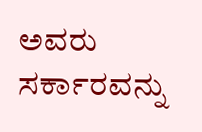ಅವರು ಸರ್ಕಾರವನ್ನು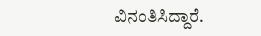ವಿನಂತಿಸಿದ್ದಾರೆ.